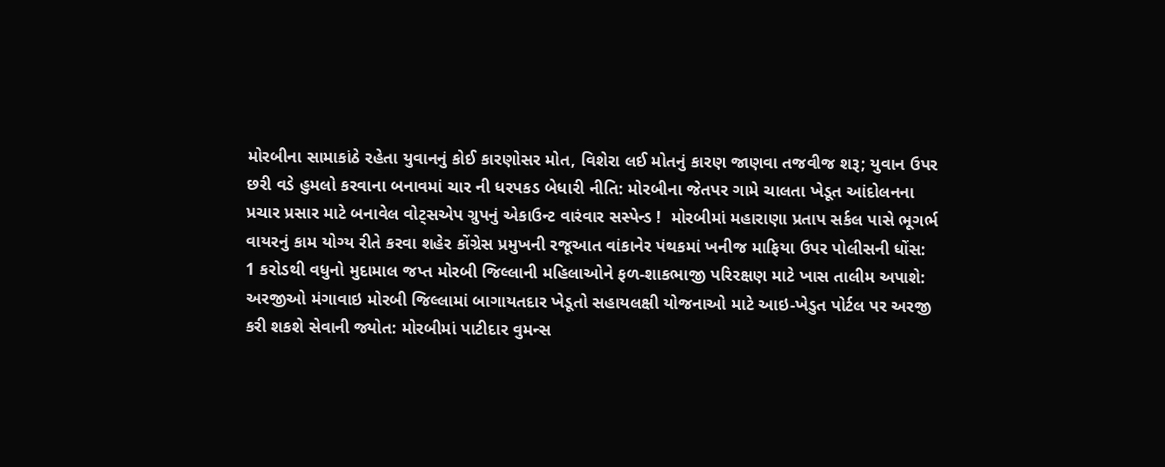મોરબીના સામાકાંઠે રહેતા યુવાનનું કોઈ કારણોસર મોત, વિશેરા લઈ મોતનું કારણ જાણવા તજવીજ શરૂ; યુવાન ઉપર છરી વડે હુમલો કરવાના બનાવમાં ચાર ની ધરપકડ બેધારી નીતિ: મોરબીના જેતપર ગામે ચાલતા ખેડૂત આંદોલનના પ્રચાર પ્રસાર માટે બનાવેલ વોટ્સએપ ગ્રુપનું એકાઉન્ટ વારંવાર સસ્પેન્ડ !  મોરબીમાં મહારાણા પ્રતાપ સર્કલ પાસે ભૂગર્ભ વાયરનું કામ યોગ્ય રીતે કરવા શહેર કોંગ્રેસ પ્રમુખની રજૂઆત વાંકાનેર પંથકમાં ખનીજ માફિયા ઉપર પોલીસની ધોંસ: 1 કરોડથી વધુનો મુદામાલ જપ્ત મોરબી જિલ્લાની મહિલાઓને ફળ-શાકભાજી પરિરક્ષણ માટે ખાસ તાલીમ અપાશે: અરજીઓ મંગાવાઇ મોરબી જિલ્લામાં બાગાયતદાર ખેડૂતો સહાયલક્ષી યોજનાઓ માટે આઇ-ખેડુત પોર્ટલ પર અરજી કરી શકશે સેવાની જ્યોત: મોરબીમાં પાટીદાર વુમન્સ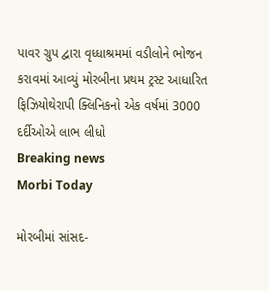પાવર ગ્રુપ દ્વારા વૃધ્ધાશ્રમમાં વડીલોને ભોજન કરાવમાં આવ્યું મોરબીના પ્રથમ ટ્રસ્ટ આધારિત ફિઝિયોથેરાપી ક્લિનિકનો એક વર્ષમાં 3000 દર્દીઓએ લાભ લીધો
Breaking news
Morbi Today

મોરબીમાં સાંસદ-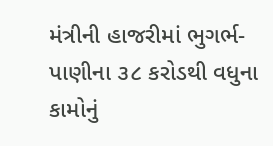મંત્રીની હાજરીમાં ભુગર્ભ-પાણીના ૩૮ કરોડથી વધુના કામોનું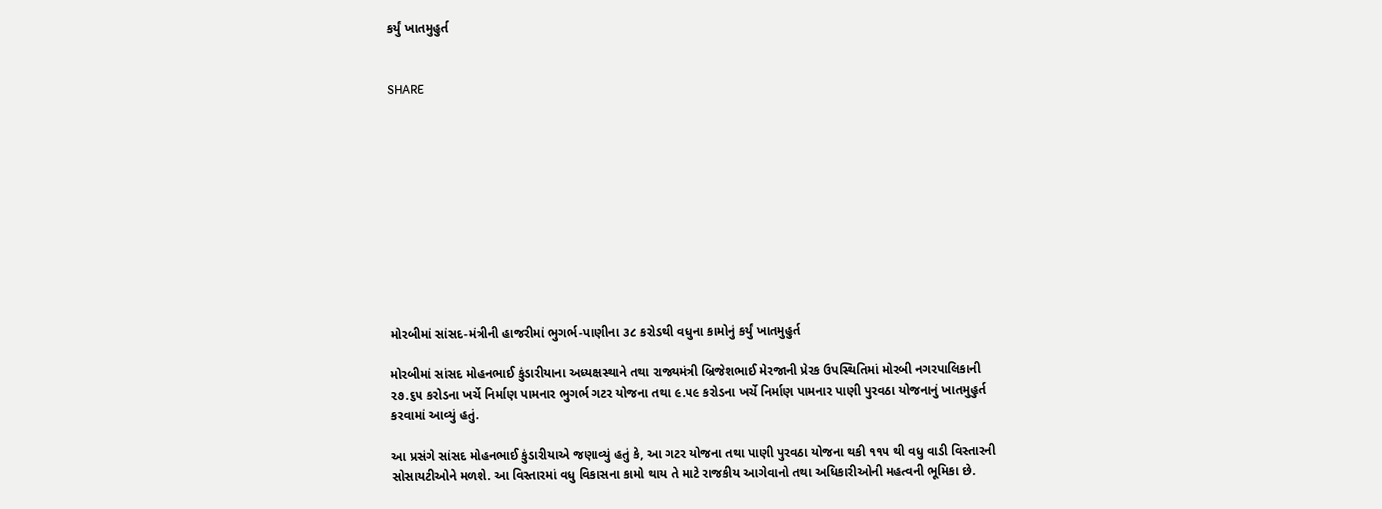કર્યું ખાતમુહુર્ત


SHARE











મોરબીમાં સાંસદ-મંત્રીની હાજરીમાં ભુગર્ભ-પાણીના ૩૮ કરોડથી વધુના કામોનું કર્યું ખાતમુહુર્ત

મોરબીમાં સાંસદ મોહનભાઈ કુંડારીયાના અધ્યક્ષસ્થાને તથા રાજ્યમંત્રી બ્રિજેશભાઈ મેરજાની પ્રેરક ઉપસ્થિતિમાં મોરબી નગરપાલિકાની ૨૭.૬૫ કરોડના ખર્ચે નિર્માણ પામનાર ભુગર્ભ ગટર યોજના તથા ૯.૫૯ કરોડના ખર્ચે નિર્માણ પામનાર પાણી પુરવઠા યોજનાનું ખાતમુહુર્ત કરવામાં આવ્યું હતું.

આ પ્રસંગે સાંસદ મોહનભાઈ કુંડારીયાએ જણાવ્યું હતું કે, આ ગટર યોજના તથા પાણી પુરવઠા યોજના થકી ૧૧૫ થી વધુ વાડી વિસ્તારની સોસાયટીઓને મળશે. આ વિસ્તારમાં વધુ વિકાસના કામો થાય તે માટે રાજકીય આગેવાનો તથા અધિકારીઓની મહત્વની ભૂમિકા છે.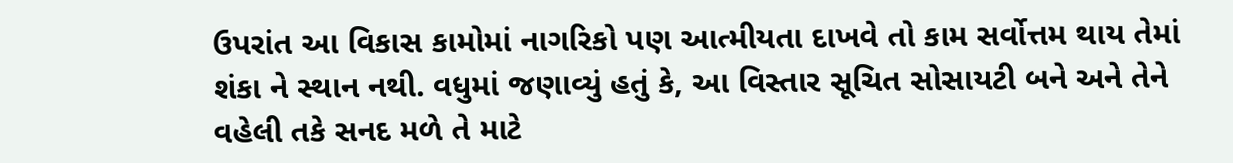ઉપરાંત આ વિકાસ કામોમાં નાગરિકો પણ આત્મીયતા દાખવે તો કામ સર્વોત્તમ થાય તેમાં શંકા ને સ્થાન નથી. વધુમાં જણાવ્યું હતું કે, આ વિસ્તાર સૂચિત સોસાયટી બને અને તેને વહેલી તકે સનદ મળે તે માટે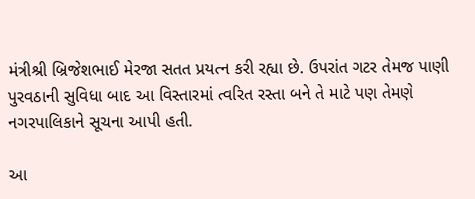મંત્રીશ્રી બ્રિજેશભાઈ મેરજા સતત પ્રયત્ન કરી રહ્યા છે. ઉપરાંત ગટર તેમજ પાણી પુરવઠાની સુવિધા બાદ આ વિસ્તારમાં ત્વરિત રસ્તા બને તે માટે પણ તેમણે નગરપાલિકાને સૂચના આપી હતી.

આ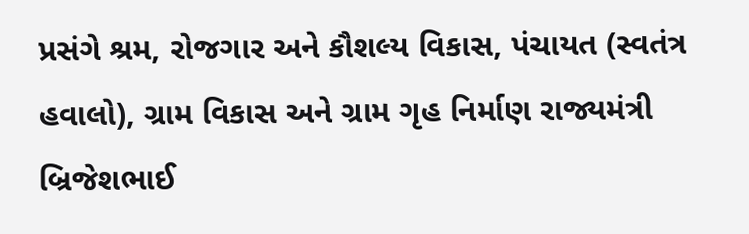પ્રસંગે શ્રમ, રોજગાર અને કૌશલ્ય વિકાસ, પંચાયત (સ્વતંત્ર હવાલો), ગ્રામ વિકાસ અને ગ્રામ ગૃહ નિર્માણ રાજ્યમંત્રી બ્રિજેશભાઈ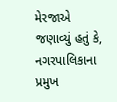મેરજાએ જણાવ્યું હતું કે, નગરપાલિકાના પ્રમુખ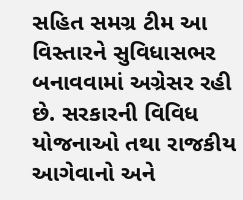સહિત સમગ્ર ટીમ આ વિસ્તારને સુવિધાસભર બનાવવામાં અગ્રેસર રહી છે. સરકારની વિવિધ યોજનાઓ તથા રાજકીય આગેવાનો અને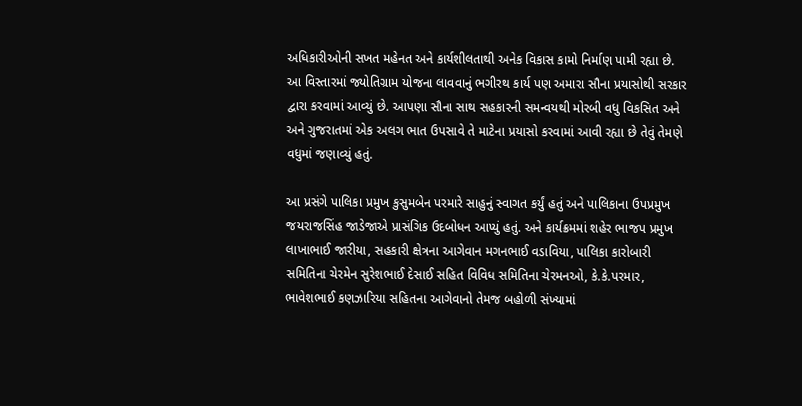અધિકારીઓની સખત મહેનત અને કાર્યશીલતાથી અનેક વિકાસ કામો નિર્માણ પામી રહ્યા છે. આ વિસ્તારમાં જ્યોતિગ્રામ યોજના લાવવાનું ભગીરથ કાર્ય પણ અમારા સૌના પ્રયાસોથી સરકાર દ્વારા કરવામાં આવ્યું છે. આપણા સૌના સાથ સહકારની સમન્વયથી મોરબી વધુ વિકસિત અને અને ગુજરાતમાં એક અલગ ભાત ઉપસાવે તે માટેના પ્રયાસો કરવામાં આવી રહ્યા છે તેવું તેમણે વધુમાં જણાવ્યું હતું.

આ પ્રસંગે પાલિકા પ્રમુખ કુસુમબેન પરમારે સાહુનું સ્વાગત કર્યું હતું અને પાલિકાના ઉપપ્રમુખ જયરાજસિંહ જાડેજાએ પ્રાસંગિક ઉદબોધન આપ્યું હતું. અને કાર્યક્રમમાં શહેર ભાજપ પ્રમુખ  લાખાભાઈ જારીયા, સહકારી ક્ષેત્રના આગેવાન મગનભાઈ વડાવિયા, પાલિકા કારોબારી સમિતિના ચેરમેન સુરેશભાઈ દેસાઈ સહિત વિવિધ સમિતિના ચેરમનઓ, કે.કે.પરમાર, ભાવેશભાઈ કણઝારિયા સહિતના આગેવાનો તેમજ બહોળી સંખ્યામાં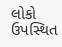લોકો ઉપસ્થિત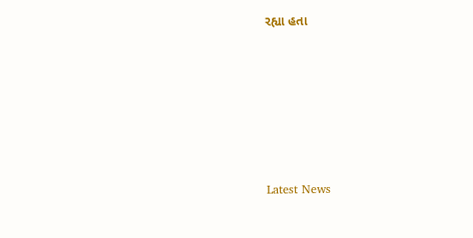રહ્યા હતા






Latest News